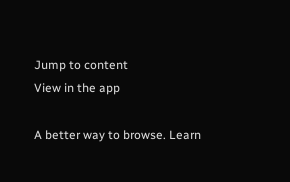Jump to content
View in the app

A better way to browse. Learn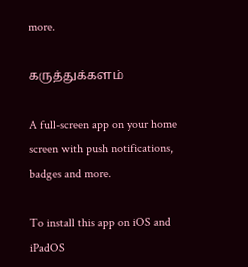more.

கருத்துக்களம்

A full-screen app on your home screen with push notifications, badges and more.

To install this app on iOS and iPadOS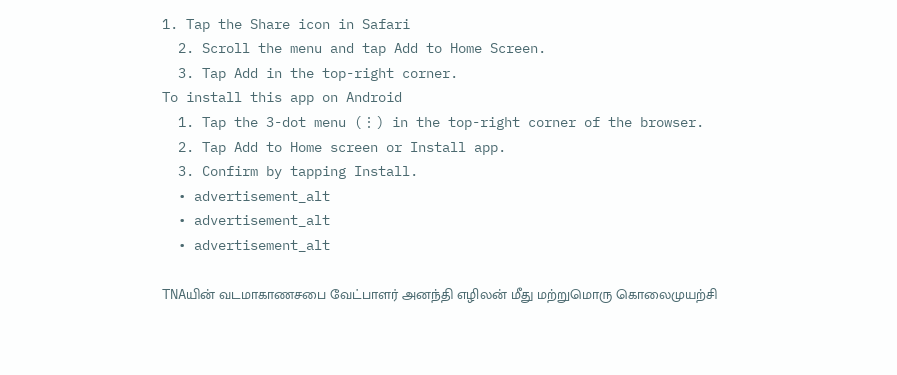1. Tap the Share icon in Safari
  2. Scroll the menu and tap Add to Home Screen.
  3. Tap Add in the top-right corner.
To install this app on Android
  1. Tap the 3-dot menu (⋮) in the top-right corner of the browser.
  2. Tap Add to Home screen or Install app.
  3. Confirm by tapping Install.
  • advertisement_alt
  • advertisement_alt
  • advertisement_alt

TNAயின் வடமாகாணசபை வேட்பாளர் அனந்தி எழிலன் மீது மற்றுமொரு கொலைமுயற்சி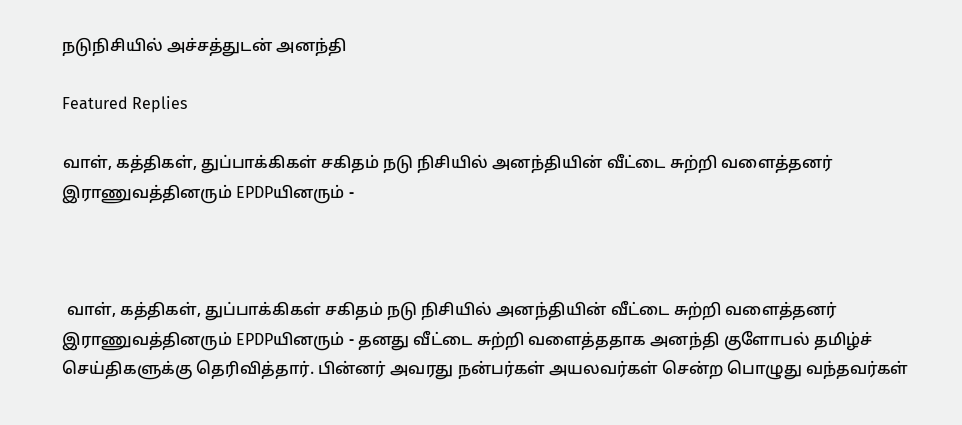நடுநிசியில் அச்சத்துடன் அனந்தி

Featured Replies

வாள், கத்திகள், துப்பாக்கிகள் சகிதம் நடு நிசியில் அனந்தியின் வீட்டை சுற்றி வளைத்தனர் இராணுவத்தினரும் EPDPயினரும் -



 வாள், கத்திகள், துப்பாக்கிகள் சகிதம் நடு நிசியில் அனந்தியின் வீட்டை சுற்றி வளைத்தனர் இராணுவத்தினரும் EPDPயினரும் - தனது வீட்டை சுற்றி வளைத்ததாக அனந்தி குளோபல் தமிழ்ச் செய்திகளுக்கு தெரிவித்தார். பின்னர் அவரது நன்பர்கள் அயலவர்கள் சென்ற பொழுது வந்தவர்கள்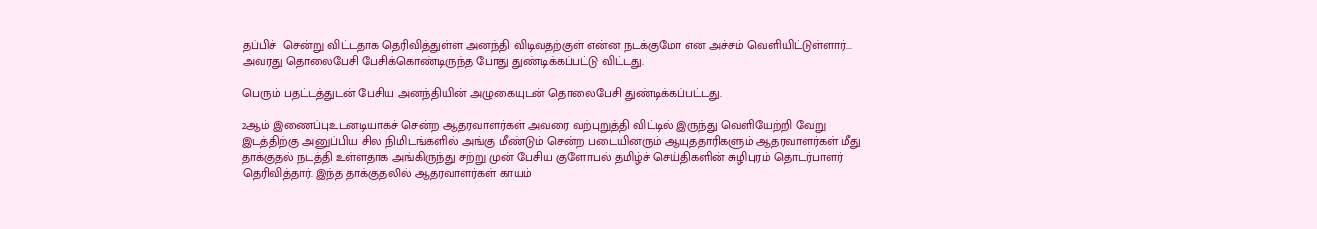தப்பிச்  சென்று விட்டதாக தெரிவித்துள்ள அனந்தி விடிவதற்குள் என்ன நடக்குமோ என அச்சம் வெளியிட்டுள்ளார்... அவரது தொலைபேசி பேசிக்கொண்டிருந்த போது துண்டிக்கப்பட்டு விட்டது.

பெரும் பதட்டத்துடன் பேசிய அனந்தியின் அழுகையுடன் தொலைபேசி துண்டிக்கப்பட்டது.

2ஆம் இணைப்புஉடனடியாகச் சென்ற ஆதரவாளர்கள் அவரை வற்புறுத்தி விட்டில் இருந்து வெளியேற்றி வேறு இடத்திற்கு அனுப்பிய சில நிமிடங்களில் அங்கு மீண்டும் சென்ற படையினரும் ஆயுததாரிகளும் ஆதரவாளர்கள் மீது தாக்குதல் நடத்தி உள்ளதாக அங்கிருந்து சற்று முன் பேசிய குளோபல் தமிழ்ச் செய்திகளின் சுழிபுரம் தொடர்பாளர் தெரிவித்தார். இந்த தாக்குதலில் ஆதரவாளர்கள் காயம்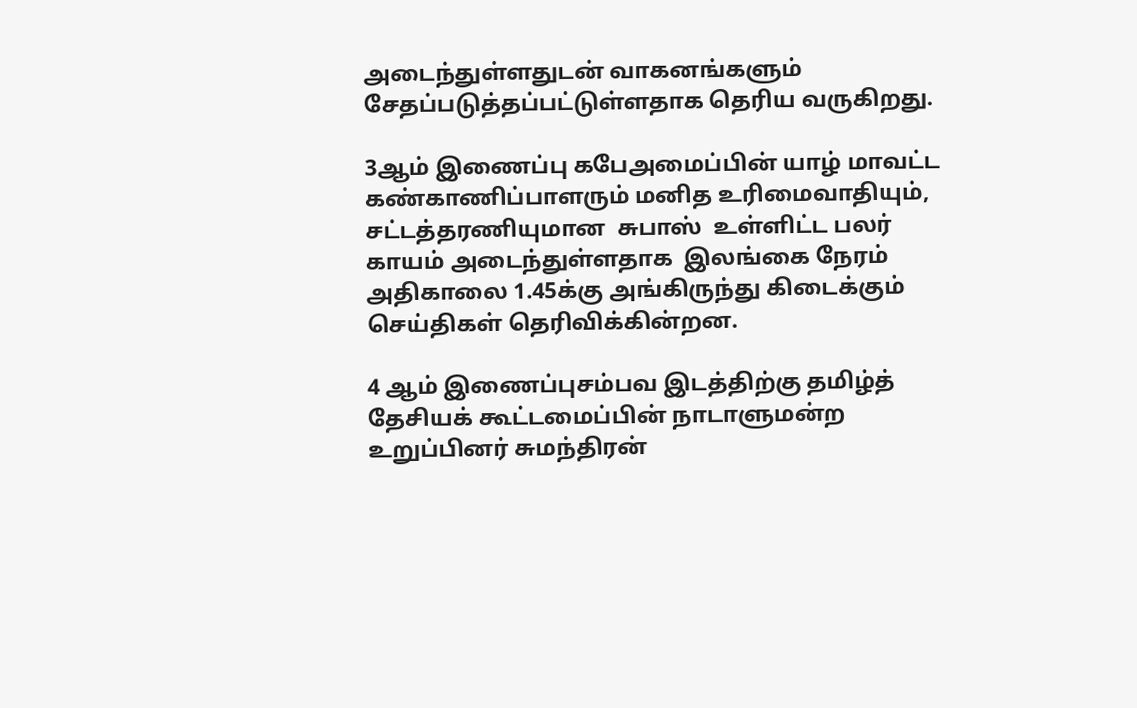அடைந்துள்ளதுடன் வாகனங்களும் சேதப்படுத்தப்பட்டுள்ளதாக தெரிய வருகிறது.

3ஆம் இணைப்பு கபேஅமைப்பின் யாழ் மாவட்ட கண்காணிப்பாளரும் மனித உரிமைவாதியும், சட்டத்தரணியுமான  சுபாஸ்  உள்ளிட்ட பலர் காயம் அடைந்துள்ளதாக  இலங்கை நேரம் அதிகாலை 1.45க்கு அங்கிருந்து கிடைக்கும் செய்திகள் தெரிவிக்கின்றன.

4 ஆம் இணைப்புசம்பவ இடத்திற்கு தமிழ்த் தேசியக் கூட்டமைப்பின் நாடாளுமன்ற உறுப்பினர் சுமந்திரன்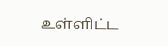உள்ளிட்ட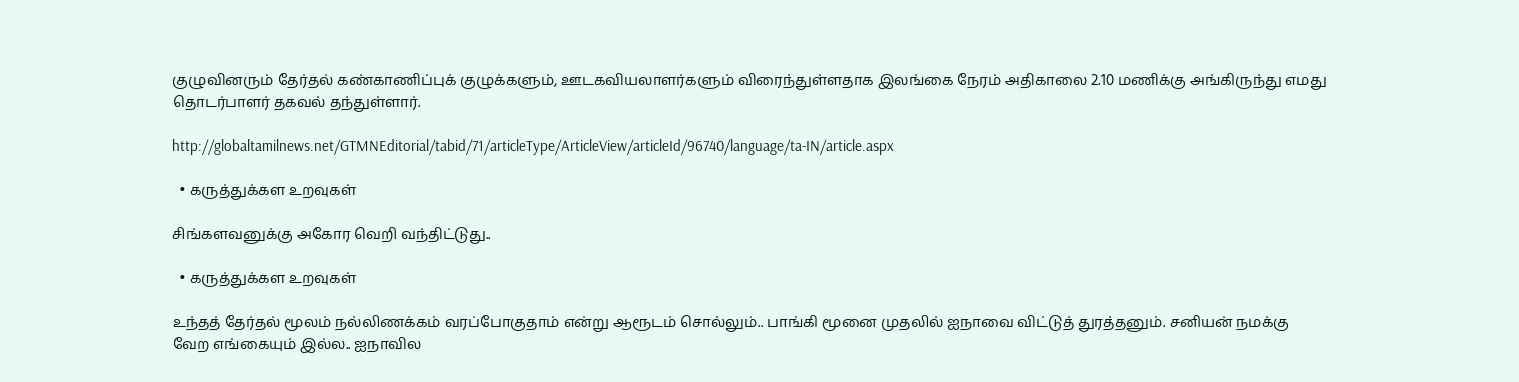குழுவினரும் தேர்தல் கண்காணிப்புக் குழுக்களும், ஊடகவியலாளர்களும் விரைந்துள்ளதாக இலங்கை நேரம் அதிகாலை 2.10 மணிக்கு அங்கிருந்து எமது தொடர்பாளர் தகவல் தந்துள்ளார்.

http://globaltamilnews.net/GTMNEditorial/tabid/71/articleType/ArticleView/articleId/96740/language/ta-IN/article.aspx

  • கருத்துக்கள உறவுகள்

சிங்களவனுக்கு அகோர வெறி வந்திட்டுது..

  • கருத்துக்கள உறவுகள்

உந்தத் தேர்தல் மூலம் நல்லிணக்கம் வரப்போகுதாம் என்று ஆரூடம் சொல்லும்.. பாங்கி மூனை முதலில் ஐநாவை விட்டுத் துரத்தனும். சனியன் நமக்கு வேற எங்கையும் இல்ல.. ஐநாவில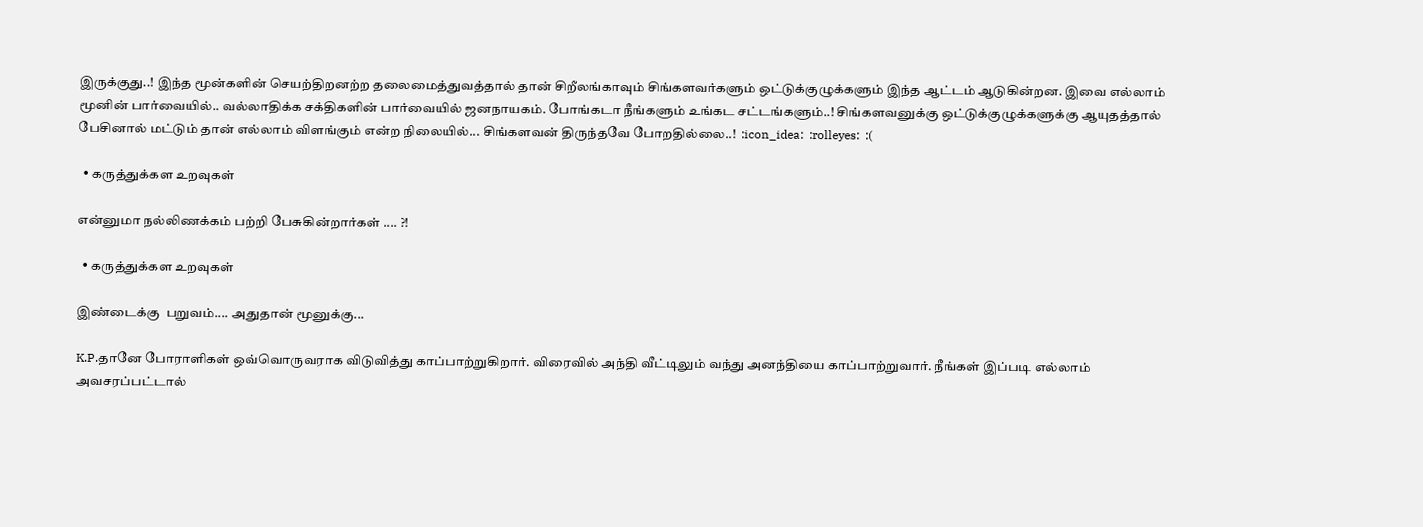இருக்குது..! இந்த மூன்களின் செயற்திறனற்ற தலைமைத்துவத்தால் தான் சிறீலங்காவும் சிங்களவர்களும் ஒட்டுக்குழுக்களும் இந்த ஆட்டம் ஆடுகின்றன. இவை எல்லாம் மூனின் பார்வையில்.. வல்லாதிக்க சக்திகளின் பார்வையில் ஜனநாயகம். போங்கடா நீங்களும் உங்கட சட்டங்களும்..! சிங்களவனுக்கு ஒட்டுக்குழுக்களுக்கு ஆயுதத்தால் பேசினால் மட்டும் தான் எல்லாம் விளங்கும் என்ற நிலையில்... சிங்களவன் திருந்தவே போறதில்லை..!  :icon_idea:  :rolleyes:  :(

  • கருத்துக்கள உறவுகள்

என்னுமா நல்லிணக்கம் பற்றி பேசுகின்றார்கள் .... ?!

  • கருத்துக்கள உறவுகள்

இண்டைக்கு  பறுவம்.... அதுதான் மூனுக்கு...

K.P.தானே போராளிகள் ஒவ்வொருவராக விடுவித்து காப்பாற்றுகிறார். விரைவில் அந்தி வீட்டிலும் வந்து அனந்தியை காப்பாற்றுவார். நீங்கள் இப்படி எல்லாம் அவசரப்பட்டால்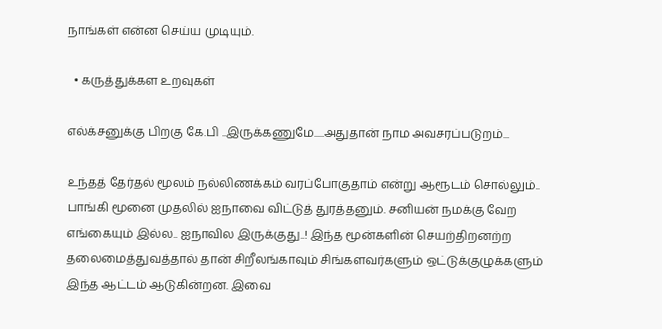நாங்கள் என்ன செய்ய முடியும்.

  • கருத்துக்கள உறவுகள்

எல்க்சனுக்கு பிறகு கே.பி ..இருக்கணுமே.....அதுதான் நாம அவசரப்படுறம்...

உந்தத் தேர்தல் மூலம் நல்லிணக்கம் வரப்போகுதாம் என்று ஆரூடம் சொல்லும்.. பாங்கி மூனை முதலில் ஐநாவை விட்டுத் துரத்தனும். சனியன் நமக்கு வேற எங்கையும் இல்ல.. ஐநாவில இருக்குது..! இந்த மூன்களின் செயற்திறனற்ற தலைமைத்துவத்தால் தான் சிறீலங்காவும் சிங்களவர்களும் ஒட்டுக்குழுக்களும் இந்த ஆட்டம் ஆடுகின்றன. இவை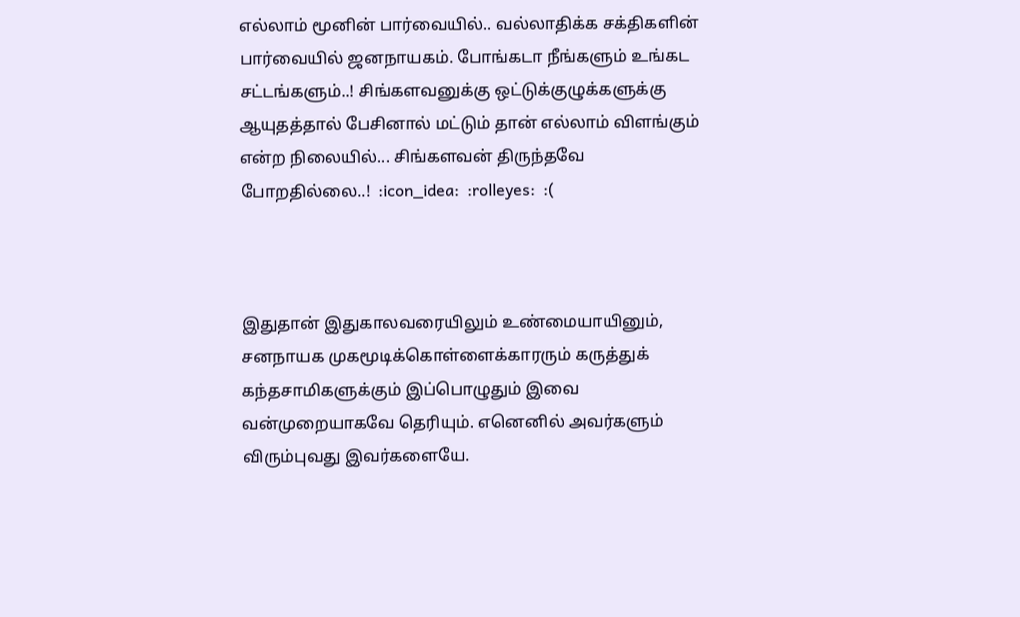எல்லாம் மூனின் பார்வையில்.. வல்லாதிக்க சக்திகளின் பார்வையில் ஜனநாயகம். போங்கடா நீங்களும் உங்கட சட்டங்களும்..! சிங்களவனுக்கு ஒட்டுக்குழுக்களுக்கு ஆயுதத்தால் பேசினால் மட்டும் தான் எல்லாம் விளங்கும் என்ற நிலையில்... சிங்களவன் திருந்தவே போறதில்லை..!  :icon_idea:  :rolleyes:  :(



இதுதான் இதுகாலவரையிலும் உண்மையாயினும், சனநாயக முகமூடிக்கொள்ளைக்காரரும் கருத்துக் கந்தசாமிகளுக்கும் இப்பொழுதும் இவை வன்முறையாகவே தெரியும். எனெனில் அவர்களும் விரும்புவது இவர்களையே.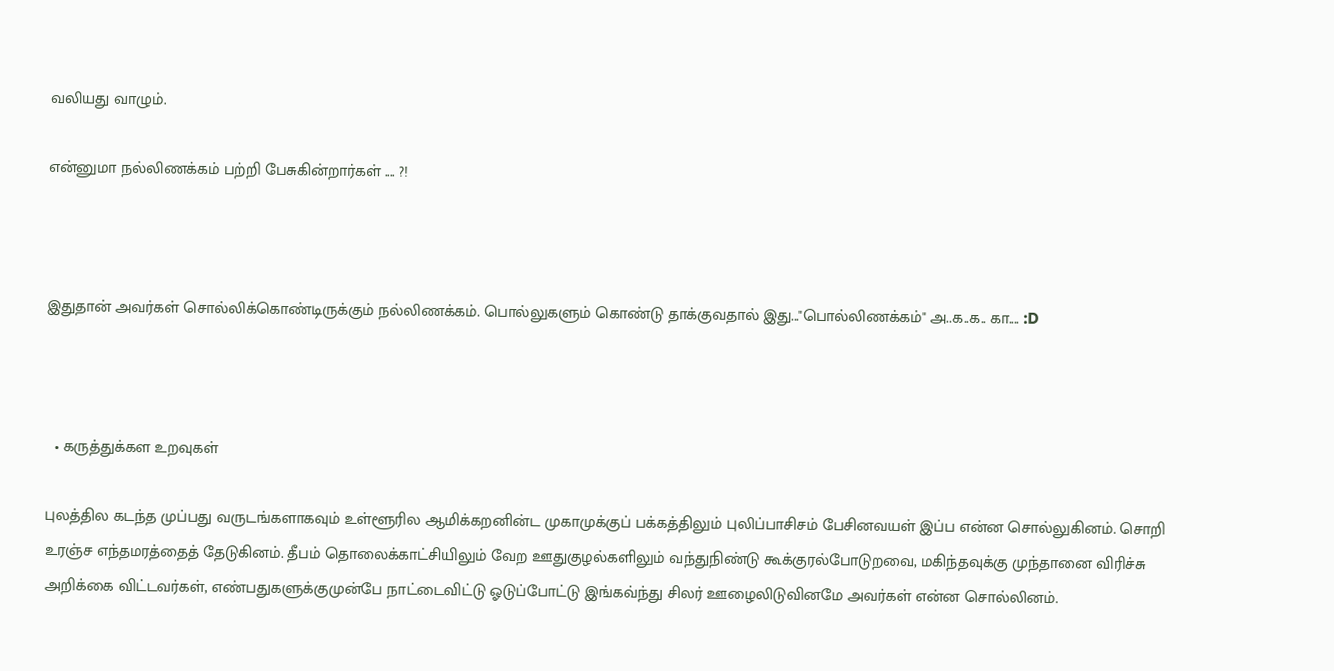வலியது வாழும்.

என்னுமா நல்லிணக்கம் பற்றி பேசுகின்றார்கள் .... ?!



இதுதான் அவர்கள் சொல்லிக்கொண்டிருக்கும் நல்லிணக்கம். பொல்லுகளும் கொண்டு தாக்குவதால் இது..."பொல்லிணக்கம்" அ..க..க.. கா.... :D



  • கருத்துக்கள உறவுகள்

புலத்தில கடந்த முப்பது வருடங்களாகவும் உள்ளூரில ஆமிக்கறனின்ட முகாமுக்குப் பக்கத்திலும் புலிப்பாசிசம் பேசினவயள் இப்ப என்ன சொல்லுகினம். சொறி உரஞ்ச எந்தமரத்தைத் தேடுகினம். தீபம் தொலைக்காட்சியிலும் வேற ஊதுகுழல்களிலும் வந்துநிண்டு கூக்குரல்போடுறவை, மகிந்தவுக்கு முந்தானை விரிச்சு அறிக்கை விட்டவர்கள், எண்பதுகளுக்குமுன்பே நாட்டைவிட்டு ஓடுப்போட்டு இங்கவ்ந்து சிலர் ஊழைலிடுவினமே அவர்கள் என்ன சொல்லினம்.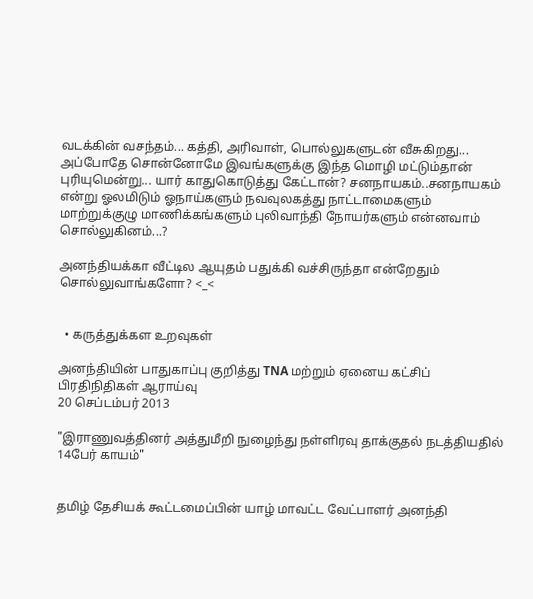வடக்கின் வசந்தம்... கத்தி, அரிவாள், பொல்லுகளுடன் வீசுகிறது... அப்போதே சொன்னோமே இவங்களுக்கு இந்த மொழி மட்டும்தான் புரியுமென்று... யார் காதுகொடுத்து கேட்டான்? சனநாயகம்..சனநாயகம் என்று ஓலமிடும் ஓநாய்களும் நவவுலகத்து நாட்டாமைகளும் மாற்றுக்குழு மாணிக்கங்களும் புலிவாந்தி நோயர்களும் என்னவாம் சொல்லுகினம்...?

அனந்தியக்கா வீட்டில ஆயுதம் பதுக்கி வச்சிருந்தா என்றேதும் சொல்லுவாங்களோ? <_<


  • கருத்துக்கள உறவுகள்

அனந்தியின் பாதுகாப்பு குறித்து TNA மற்றும் ஏனைய கட்சிப் பிரதிநிதிகள் ஆராய்வு
20 செப்டம்பர் 2013

"இராணுவத்தினர் அத்துமீறி நுழைந்து நள்ளிரவு தாக்குதல் நடத்தியதில் 14பேர் காயம்"


தமிழ் தேசியக் கூட்டமைப்பின் யாழ் மாவட்ட வேட்பாளர் அனந்தி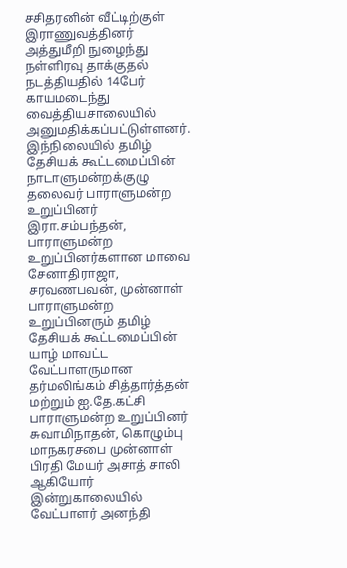சசிதரனின் வீட்டிற்குள் இராணுவத்தினர் அத்துமீறி நுழைந்து நள்ளிரவு தாக்குதல் நடத்தியதில் 14பேர் காயமடைந்து வைத்தியசாலையில் அனுமதிக்கப்பட்டுள்ளனர். இந்நிலையில் தமிழ் தேசியக் கூட்டமைப்பின் நாடாளுமன்றக்குழு தலைவர் பாராளுமன்ற உறுப்பினர் இரா.சம்பந்தன், பாராளுமன்ற உறுப்பினர்களான மாவை சேனாதிராஜா, சரவணபவன், முன்னாள் பாராளுமன்ற உறுப்பினரும் தமிழ் தேசியக் கூட்டமைப்பின் யாழ் மாவட்ட வேட்பாளருமான தர்மலிங்கம் சித்தார்த்தன் மற்றும் ஐ.தே.கட்சி பாராளுமன்ற உறுப்பினர் சுவாமிநாதன், கொழும்பு மாநகரசபை முன்னாள் பிரதி மேயர் அசாத் சாலி ஆகியோர் இன்றுகாலையில் வேட்பாளர் அனந்தி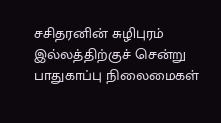சசிதரனின் சுழிபுரம் இல்லத்திற்குச் சென்று பாதுகாப்பு நிலைமைகள்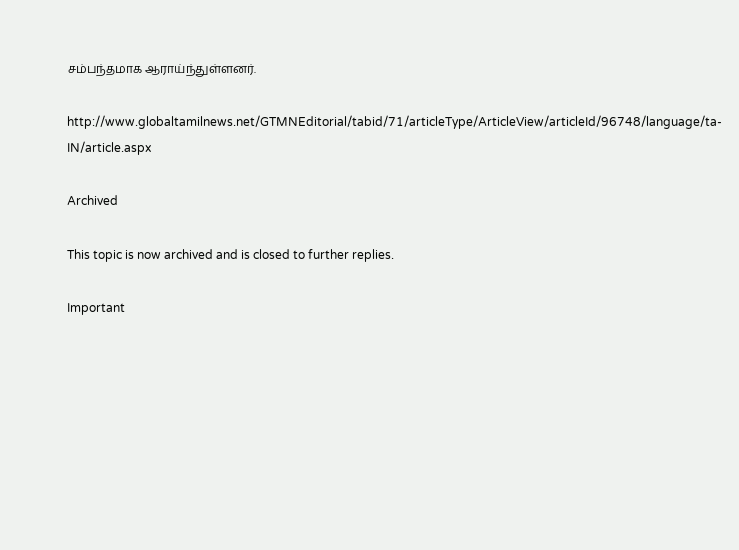சம்பந்தமாக ஆராய்ந்துள்ளனர்.

http://www.globaltamilnews.net/GTMNEditorial/tabid/71/articleType/ArticleView/articleId/96748/language/ta-IN/article.aspx

Archived

This topic is now archived and is closed to further replies.

Important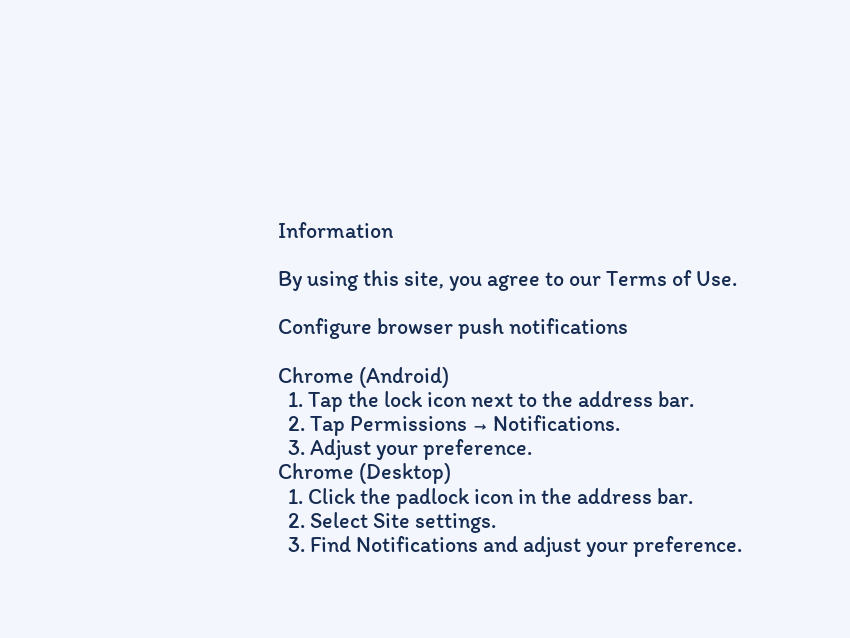Information

By using this site, you agree to our Terms of Use.

Configure browser push notifications

Chrome (Android)
  1. Tap the lock icon next to the address bar.
  2. Tap Permissions → Notifications.
  3. Adjust your preference.
Chrome (Desktop)
  1. Click the padlock icon in the address bar.
  2. Select Site settings.
  3. Find Notifications and adjust your preference.